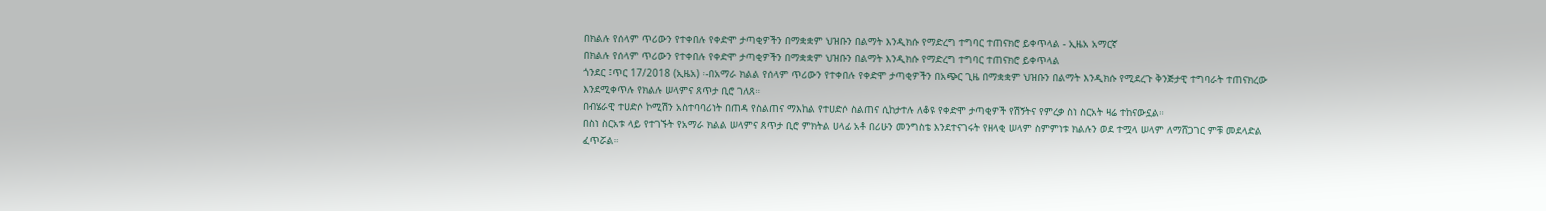በክልሉ የሰላም ጥሪውን የተቀበሉ የቀድሞ ታጣቂዎችን በማቋቋም ህዝቡን በልማት እንዲክሱ የማድረግ ተግባር ተጠናክሮ ይቀጥላል - ኢዜአ አማርኛ
በክልሉ የሰላም ጥሪውን የተቀበሉ የቀድሞ ታጣቂዎችን በማቋቋም ህዝቡን በልማት እንዲክሱ የማድረግ ተግባር ተጠናክሮ ይቀጥላል
ጎንደር ፤ጥር 17/2018 (ኢዜአ) ፡-በአማራ ክልል የሰላም ጥሪውን የተቀበሉ የቀድሞ ታጣቂዎችን በአጭር ጊዜ በማቋቋም ህዝቡን በልማት እንዲክሱ የሚደረጉ ቅንጅታዊ ተግባራት ተጠናክረው እንደሚቀጥሉ የክልሉ ሠላምና ጸጥታ ቢሮ ገለጸ።
በብሄራዊ ተሀድሶ ኮሚሽን አስተባባሪነት በጠዳ የስልጠና ማእከል የተሀድሶ ስልጠና ሲከታተሉ ለቆዩ የቀድሞ ታጣቂዎች የሽኝትና የምረቃ ስነ ስርአት ዛሬ ተከናውኗል።
በስነ ስርአቱ ላይ የተገኙት የአማራ ክልል ሠላምና ጸጥታ ቢሮ ምክትል ሀላፊ አቶ በሪሁን መንግስቴ እንደተናገሩት የዘላቂ ሠላም ስምምነቱ ክልሉን ወደ ተሟላ ሠላም ለማሸጋገር ምቹ መደላድል ፈጥሯል።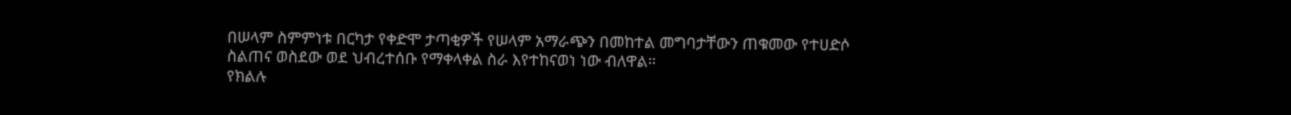በሠላም ስምምነቱ በርካታ የቀድሞ ታጣቂዎች የሠላም አማራጭን በመከተል መግባታቸውን ጠቁመው የተሀድሶ ስልጠና ወስደው ወደ ህብረተሰቡ የማቀላቀል ስራ እየተከናወነ ነው ብለዋል።
የክልሉ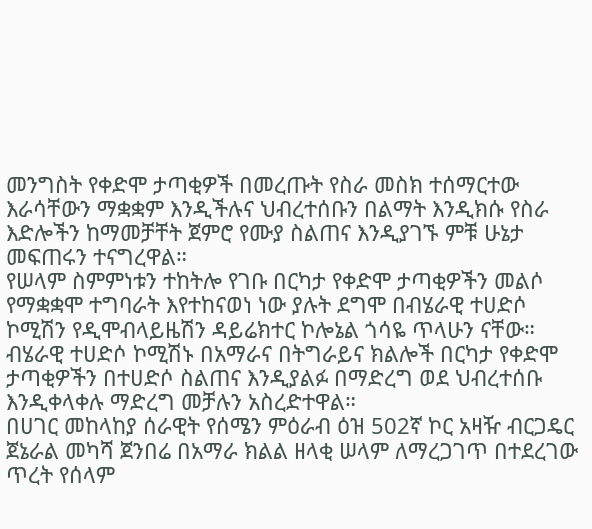መንግስት የቀድሞ ታጣቂዎች በመረጡት የስራ መስክ ተሰማርተው እራሳቸውን ማቋቋም እንዲችሉና ህብረተሰቡን በልማት እንዲክሱ የስራ እድሎችን ከማመቻቸት ጀምሮ የሙያ ስልጠና እንዲያገኙ ምቹ ሁኔታ መፍጠሩን ተናግረዋል።
የሠላም ስምምነቱን ተከትሎ የገቡ በርካታ የቀድሞ ታጣቂዎችን መልሶ የማቋቋሞ ተግባራት እየተከናወነ ነው ያሉት ደግሞ በብሄራዊ ተሀድሶ ኮሚሽን የዲሞብላይዜሽን ዳይሬክተር ኮሎኔል ጎሳዬ ጥላሁን ናቸው።
ብሄራዊ ተሀድሶ ኮሚሽኑ በአማራና በትግራይና ክልሎች በርካታ የቀድሞ ታጣቂዎችን በተሀድሶ ስልጠና እንዲያልፉ በማድረግ ወደ ህብረተሰቡ እንዲቀላቀሉ ማድረግ መቻሉን አስረድተዋል።
በሀገር መከላከያ ሰራዊት የሰሜን ምዕራብ ዕዝ 502ኛ ኮር አዛዥ ብርጋዴር ጀኔራል መካሻ ጀንበሬ በአማራ ክልል ዘላቂ ሠላም ለማረጋገጥ በተደረገው ጥረት የሰላም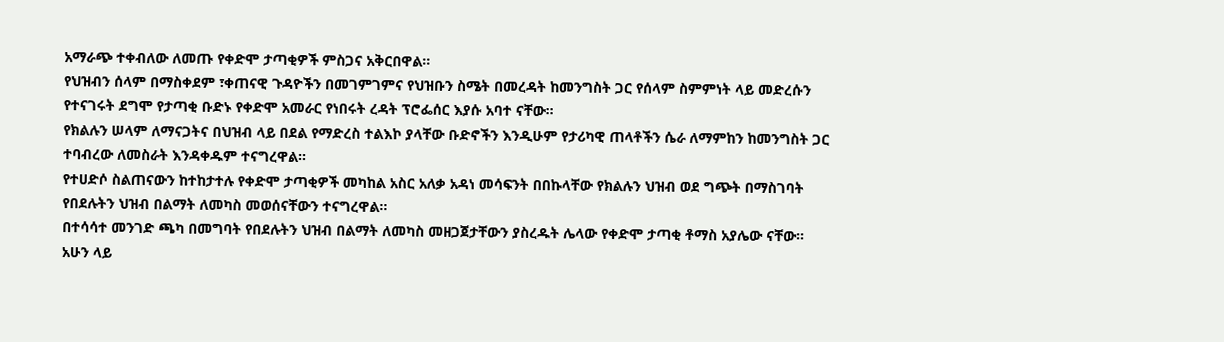አማራጭ ተቀብለው ለመጡ የቀድሞ ታጣቂዎች ምስጋና አቅርበዋል።
የህዝብን ሰላም በማስቀደም ፣ቀጠናዊ ጉዳዮችን በመገምገምና የህዝቡን ስሜት በመረዳት ከመንግስት ጋር የሰላም ስምምነት ላይ መድረሱን የተናገሩት ደግሞ የታጣቂ ቡድኑ የቀድሞ አመራር የነበሩት ረዳት ፕሮፌሰር እያሱ አባተ ናቸው።
የክልሉን ሠላም ለማናጋትና በህዝብ ላይ በደል የማድረስ ተልእኮ ያላቸው ቡድኖችን እንዲሁም የታሪካዊ ጠላቶችን ሴራ ለማምከን ከመንግስት ጋር ተባብረው ለመስራት እንዳቀዱም ተናግረዋል።
የተሀድሶ ስልጠናውን ከተከታተሉ የቀድሞ ታጣቂዎች መካከል አስር አለቃ አዳነ መሳፍንት በበኩላቸው የክልሉን ህዝብ ወደ ግጭት በማስገባት የበደሉትን ህዝብ በልማት ለመካስ መወሰናቸውን ተናግረዋል።
በተሳሳተ መንገድ ጫካ በመግባት የበደሉትን ህዝብ በልማት ለመካስ መዘጋጀታቸውን ያስረዱት ሌላው የቀድሞ ታጣቂ ቶማስ አያሌው ናቸው።
አሁን ላይ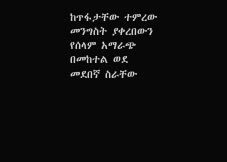ከጥፋታቸው ተምረው መንግስት ያቀረበውን የሰላም አማራጭ በመከተል ወደ መደበኛ ስራቸው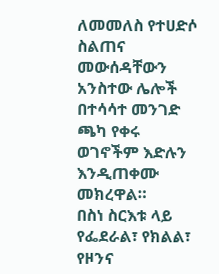ለመመለስ የተሀድሶ ስልጠና መውሰዳቸውን አንስተው ሌሎች በተሳሳተ መንገድ ጫካ የቀሩ ወገኖችም እድሉን እንዲጠቀሙ መክረዋል።
በስነ ስርእቱ ላይ የፌደራል፣ የክልል፣ የዞንና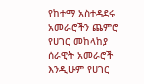የከተማ አስተዳደሩ አመራሮችን ጨምሮ የሀገር መከላከያ ሰራዊት አመራሮች እንዲሁም የሀገር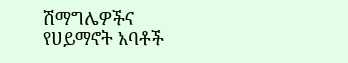ሽማግሌዎችና የሀይማኖት አባቶች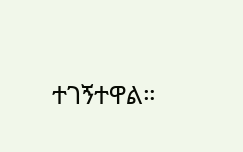ተገኝተዋል።